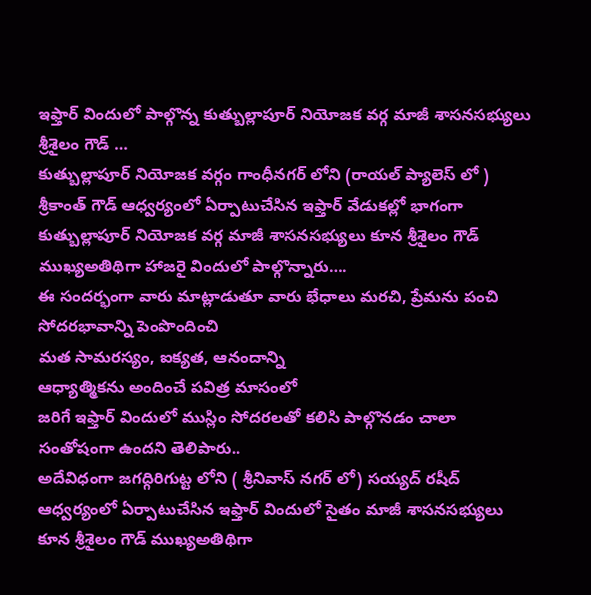ఇఫ్తార్ విందులో పాల్గొన్న కుత్బుల్లాపూర్ నియోజక వర్గ మాజీ శాసనసభ్యులు శ్రీశైలం గౌడ్ …
కుత్బుల్లాపూర్ నియోజక వర్గం గాంధీనగర్ లోని (రాయల్ ప్యాలెస్ లో ) శ్రీకాంత్ గౌడ్ ఆధ్వర్యంలో ఏర్పాటుచేసిన ఇఫ్తార్ వేడుకల్లో భాగంగా కుత్బుల్లాపూర్ నియోజక వర్గ మాజీ శాసనసభ్యులు కూన శ్రీశైలం గౌడ్ ముఖ్యఅతిథిగా హాజరై విందులో పాల్గొన్నారు….
ఈ సందర్భంగా వారు మాట్లాడుతూ వారు భేధాలు మరచి, ప్రేమను పంచి
సోదరభావాన్ని పెంపొందించి
మత సామరస్యం, ఐక్యత, ఆనందాన్ని
ఆధ్యాత్మికను అందించే పవిత్ర మాసంలో
జరిగే ఇఫ్తార్ విందులో ముస్లిం సోదరలతో కలిసి పాల్గొనడం చాలా సంతోషంగా ఉందని తెలిపారు..
అదేవిధంగా జగద్గిరిగుట్ట లోని ( శ్రీనివాస్ నగర్ లో) సయ్యద్ రషీద్ ఆధ్వర్యంలో ఏర్పాటుచేసిన ఇఫ్తార్ విందులో సైతం మాజీ శాసనసభ్యులు కూన శ్రీశైలం గౌడ్ ముఖ్యఅతిథిగా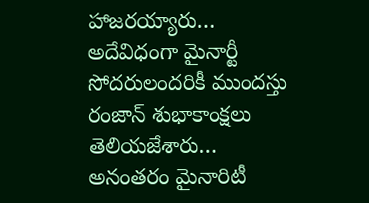హాజరయ్యారు…
అదేవిధంగా మైనార్టీ సోదరులందరికీ ముందస్తు రంజాన్ శుభాకాంక్షలు తెలియజేశారు…
అనంతరం మైనారిటీ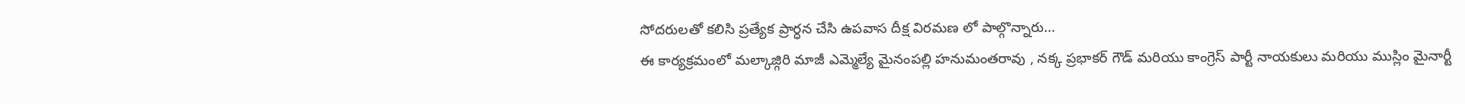సోదరులతో కలిసి ప్రత్యేక ప్రార్ధన చేసి ఉపవాస దీక్ష విరమణ లో పాల్గొన్నారు…
ఈ కార్యక్రమంలో మల్కాజ్గిరి మాజీ ఎమ్మెల్యే మైనంపల్లి హనుమంతరావు , నక్క ప్రభాకర్ గౌడ్ మరియు కాంగ్రెస్ పార్టీ నాయకులు మరియు ముస్లిం మైనార్టీ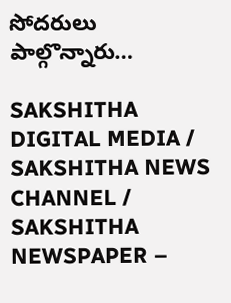సోదరులు పాల్గొన్నారు…

SAKSHITHA DIGITAL MEDIA / SAKSHITHA NEWS CHANNEL / SAKSHITHA NEWSPAPER –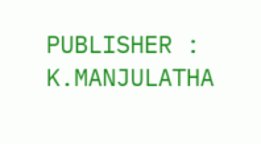PUBLISHER : K.MANJULATHA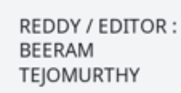REDDY / EDITOR : BEERAM TEJOMURTHY